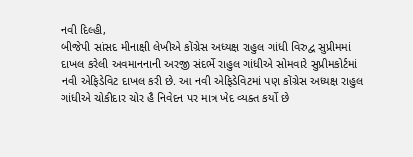નવી દિલ્હી,
બીજેપી સાંસદ મીનાક્ષી લેખીએ કોંગ્રેસ અધ્યક્ષ રાહુલ ગાંધી વિરુદ્વ સુપ્રીમમાં દાખલ કરેલી અવમાનનાની અરજી સંદર્ભે રાહુલ ગાંધીએ સોમવારે સુપ્રીમકોર્ટમાં નવી એફિડેવિટ દાખલ કરી છે. આ નવી એફિડેવિટમાં પણ કોંગ્રેસ અધ્યક્ષ રાહુલ ગાંધીએ ચોકીદાર ચોર હૈ નિવેદન પર માત્ર ખેદ વ્યક્ત કર્યો છે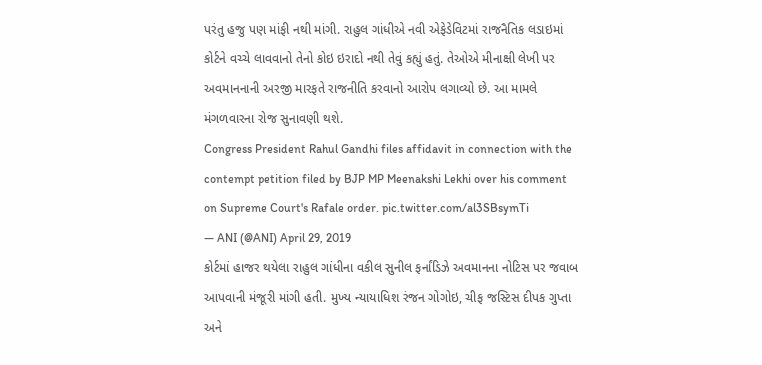પરંતુ હજુ પણ માંફી નથી માંગી. રાહુલ ગાંધીએ નવી એફેડેવિટમાં રાજનૈતિક લડાઇમાં કોર્ટને વચ્ચે લાવવાનો તેનો કોઇ ઇરાદો નથી તેવું કહ્યું હતું. તેઓએ મીનાક્ષી લેખી પર અવમાનનાની અરજી મારફતે રાજનીતિ કરવાનો આરોપ લગાવ્યો છે. આ મામલે મંગળવારના રોજ સુનાવણી થશે.
Congress President Rahul Gandhi files affidavit in connection with the contempt petition filed by BJP MP Meenakshi Lekhi over his comment on Supreme Court's Rafale order. pic.twitter.com/al3SBsymTi
— ANI (@ANI) April 29, 2019
કોર્ટમાં હાજર થયેલા રાહુલ ગાંધીના વકીલ સુનીલ ફર્નાંડિઝે અવમાનના નોટિસ પર જવાબ આપવાની મંજૂરી માંગી હતી. મુખ્ય ન્યાયાધિશ રંજન ગોગોઇ, ચીફ જસ્ટિસ દીપક ગુપ્તા અને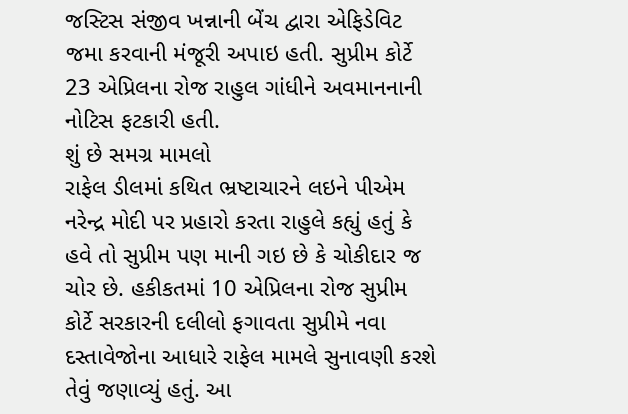જસ્ટિસ સંજીવ ખન્નાની બેંચ દ્વારા એફિડેવિટ જમા કરવાની મંજૂરી અપાઇ હતી. સુપ્રીમ કોર્ટે 23 એપ્રિલના રોજ રાહુલ ગાંધીને અવમાનનાની નોટિસ ફટકારી હતી.
શું છે સમગ્ર મામલો
રાફેલ ડીલમાં કથિત ભ્રષ્ટાચારને લઇને પીએમ નરેન્દ્ર મોદી પર પ્રહારો કરતા રાહુલે કહ્યું હતું કે હવે તો સુપ્રીમ પણ માની ગઇ છે કે ચોકીદાર જ ચોર છે. હકીકતમાં 10 એપ્રિલના રોજ સુપ્રીમ કોર્ટે સરકારની દલીલો ફગાવતા સુપ્રીમે નવા દસ્તાવેજોના આધારે રાફેલ મામલે સુનાવણી કરશે તેવું જણાવ્યું હતું. આ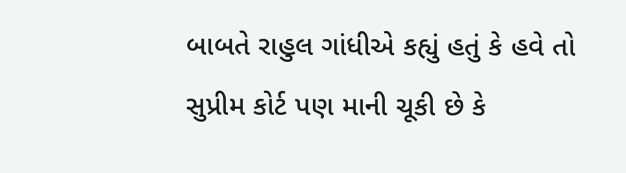બાબતે રાહુલ ગાંધીએ કહ્યું હતું કે હવે તો સુપ્રીમ કોર્ટ પણ માની ચૂકી છે કે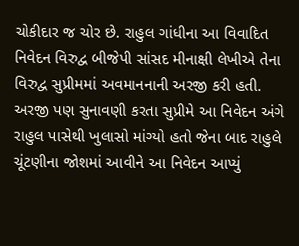ચોકીદાર જ ચોર છે. રાહુલ ગાંધીના આ વિવાદિત નિવેદન વિરુદ્વ બીજેપી સાંસદ મીનાક્ષી લેખીએ તેના વિરુદ્વ સુપ્રીમમાં અવમાનનાની અરજી કરી હતી. અરજી પણ સુનાવણી કરતા સુપ્રીમે આ નિવેદન અંગે રાહુલ પાસેથી ખુલાસો માંગ્યો હતો જેના બાદ રાહુલે ચૂંટણીના જોશમાં આવીને આ નિવેદન આપ્યું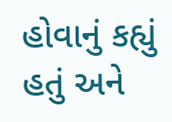હોવાનું કહ્યું હતું અને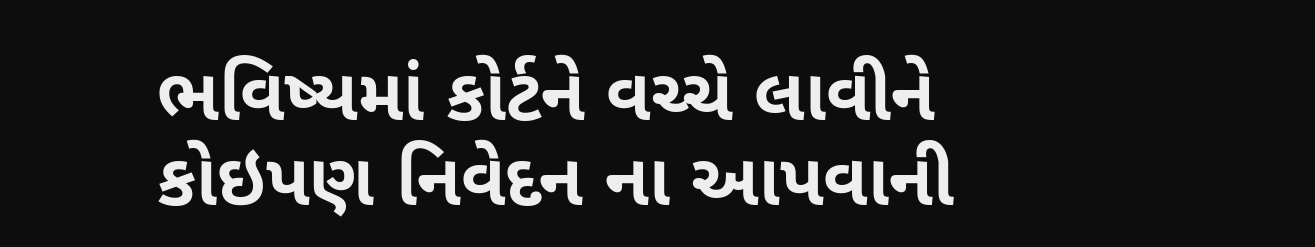ભવિષ્યમાં કોર્ટને વચ્ચે લાવીને કોઇપણ નિવેદન ના આપવાની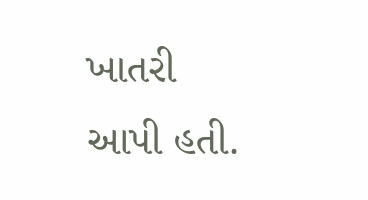ખાતરી આપી હતી.